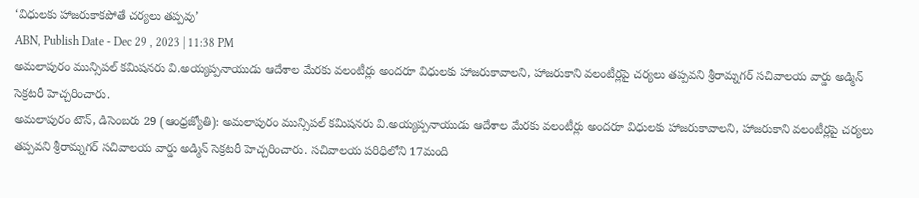‘విధులకు హాజరుకాకపోతే చర్యలు తప్పవు’
ABN, Publish Date - Dec 29 , 2023 | 11:38 PM
అమలాపురం మున్సిపల్ కమిషనరు వి.అయ్యప్పనాయుడు ఆదేశాల మేరకు వలంటీర్లు అందరూ విధులకు హాజరుకావాలని, హాజరుకాని వలంటీర్లపై చర్యలు తప్పవని శ్రీరామ్నగర్ సచివాలయ వార్డు అడ్మిన్ సెక్రటరీ హెచ్చరించారు.
అమలాపురం టౌన్, డిసెంబరు 29 (ఆంధ్రజ్యోతి): అమలాపురం మున్సిపల్ కమిషనరు వి.అయ్యప్పనాయుడు ఆదేశాల మేరకు వలంటీర్లు అందరూ విధులకు హాజరుకావాలని, హాజరుకాని వలంటీర్లపై చర్యలు తప్పవని శ్రీరామ్నగర్ సచివాలయ వార్డు అడ్మిన్ సెక్రటరీ హెచ్చరించారు. సచివాలయ పరిధిలోని 17మంది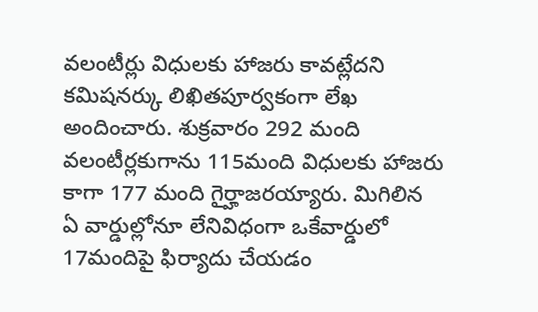వలంటీర్లు విధులకు హాజరు కావట్లేదని కమిషనర్కు లిఖితపూర్వకంగా లేఖ అందించారు. శుక్రవారం 292 మంది వలంటీర్లకుగాను 115మంది విధులకు హాజరు కాగా 177 మంది గైర్హాజరయ్యారు. మిగిలిన ఏ వార్డుల్లోనూ లేనివిధంగా ఒకేవార్డులో 17మందిపై ఫిర్యాదు చేయడం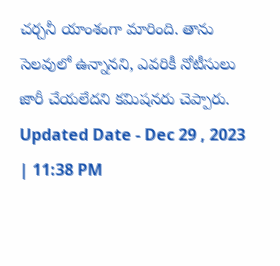చర్చనీ యాంశంగా మారింది. తాను సెలవులో ఉన్నానని, ఎవరికీ నోటీసులు జారీ చేయలేదని కమిషనరు చెప్పారు.
Updated Date - Dec 29 , 2023 | 11:38 PM